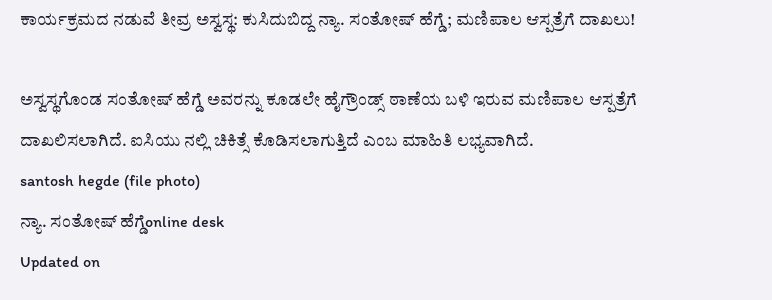ಕಾರ್ಯಕ್ರಮದ ನಡುವೆ ತೀವ್ರ ಅಸ್ವಸ್ಥ: ಕುಸಿದುಬಿದ್ದ ನ್ಯಾ. ಸಂತೋಷ್ ಹೆಗ್ಡೆ; ಮಣಿಪಾಲ ಆಸ್ಪತ್ರೆಗೆ ದಾಖಲು!

ಅಸ್ವಸ್ಥಗೊಂಡ ಸಂತೋಷ್ ಹೆಗ್ಡೆ ಅವರನ್ನು ಕೂಡಲೇ ಹೈಗ್ರೌಂಡ್ಸ್ ಠಾಣೆಯ ಬಳಿ ಇರುವ ಮಣಿಪಾಲ ಆಸ್ಪತ್ರೆಗೆ ದಾಖಲಿಸಲಾಗಿದೆ. ಐಸಿಯು ನಲ್ಲಿ ಚಿಕಿತ್ಸೆ ಕೊಡಿಸಲಾಗುತ್ತಿದೆ ಎಂಬ ಮಾಹಿತಿ ಲಭ್ಯವಾಗಿದೆ.
santosh hegde (file photo)
ನ್ಯಾ. ಸಂತೋಷ್ ಹೆಗ್ಡೆonline desk
Updated on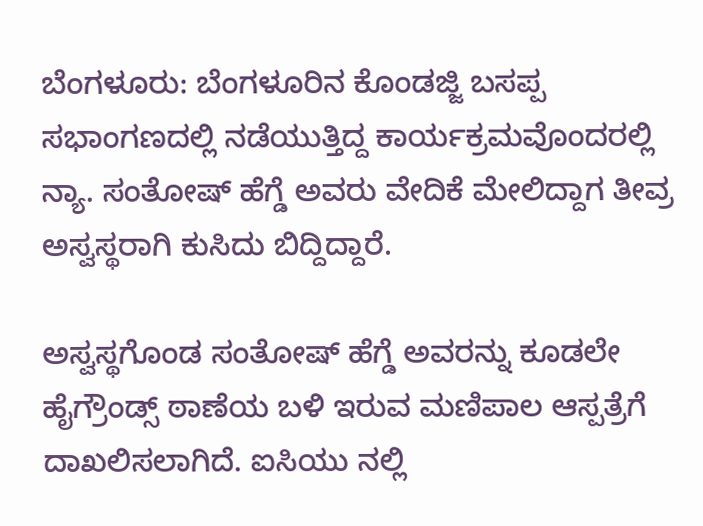ಬೆಂಗಳೂರು: ಬೆಂಗಳೂರಿನ ಕೊಂಡಜ್ಜಿ ಬಸಪ್ಪ ಸಭಾಂಗಣದಲ್ಲಿ ನಡೆಯುತ್ತಿದ್ದ ಕಾರ್ಯಕ್ರಮವೊಂದರಲ್ಲಿ ನ್ಯಾ. ಸಂತೋಷ್ ಹೆಗ್ಡೆ ಅವರು ವೇದಿಕೆ ಮೇಲಿದ್ದಾಗ ತೀವ್ರ ಅಸ್ವಸ್ಥರಾಗಿ ಕುಸಿದು ಬಿದ್ದಿದ್ದಾರೆ.

ಅಸ್ವಸ್ಥಗೊಂಡ ಸಂತೋಷ್ ಹೆಗ್ಡೆ ಅವರನ್ನು ಕೂಡಲೇ ಹೈಗ್ರೌಂಡ್ಸ್ ಠಾಣೆಯ ಬಳಿ ಇರುವ ಮಣಿಪಾಲ ಆಸ್ಪತ್ರೆಗೆ ದಾಖಲಿಸಲಾಗಿದೆ. ಐಸಿಯು ನಲ್ಲಿ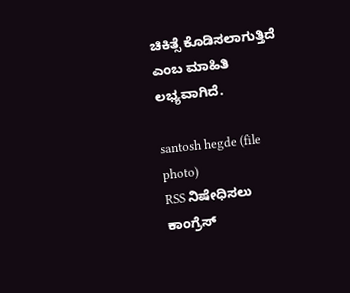ಚಿಕಿತ್ಸೆ ಕೊಡಿಸಲಾಗುತ್ತಿದೆ ಎಂಬ ಮಾಹಿತಿ ಲಭ್ಯವಾಗಿದೆ.

santosh hegde (file photo)
RSS ನಿಷೇಧಿಸಲು ಕಾಂಗ್ರೆಸ್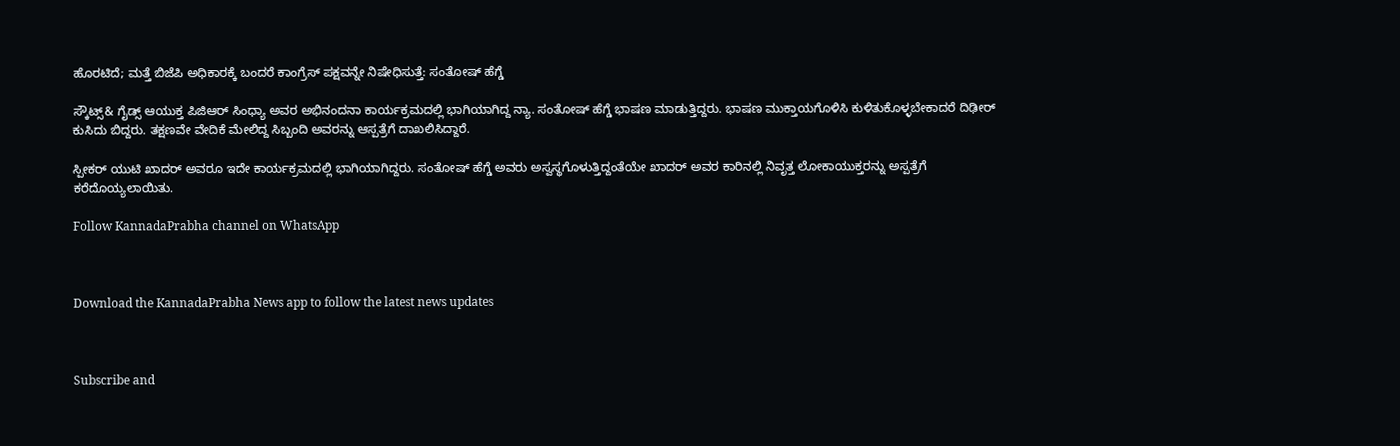ಹೊರಟಿದೆ; ಮತ್ತೆ ಬಿಜೆಪಿ ಅಧಿಕಾರಕ್ಕೆ ಬಂದರೆ ಕಾಂಗ್ರೆಸ್ ಪಕ್ಷವನ್ನೇ ನಿಷೇಧಿಸುತ್ತೆ: ಸಂತೋಷ್ ಹೆಗ್ಡೆ

ಸ್ಕೌಟ್ಸ್& ಗೈಡ್ಸ್ ಆಯುಕ್ತ ಪಿಜಿಆರ್ ಸಿಂಧ್ಯಾ ಅವರ ಅಭಿನಂದನಾ ಕಾರ್ಯಕ್ರಮದಲ್ಲಿ ಭಾಗಿಯಾಗಿದ್ದ ನ್ಯಾ. ಸಂತೋಷ್ ಹೆಗ್ಡೆ ಭಾಷಣ ಮಾಡುತ್ತಿದ್ದರು. ಭಾಷಣ ಮುಕ್ತಾಯಗೊಳಿಸಿ ಕುಳಿತುಕೊಳ್ಳಬೇಕಾದರೆ ದಿಢೀರ್ ಕುಸಿದು ಬಿದ್ದರು. ತಕ್ಷಣವೇ ವೇದಿಕೆ ಮೇಲಿದ್ದ ಸಿಬ್ಬಂದಿ ಅವರನ್ನು ಆಸ್ಪತ್ರೆಗೆ ದಾಖಲಿಸಿದ್ದಾರೆ.

ಸ್ಪೀಕರ್ ಯುಟಿ ಖಾದರ್ ಅವರೂ ಇದೇ ಕಾರ್ಯಕ್ರಮದಲ್ಲಿ ಭಾಗಿಯಾಗಿದ್ದರು. ಸಂತೋಷ್ ಹೆಗ್ಡೆ ಅವರು ಅಸ್ವಸ್ಥಗೊಳುತ್ತಿದ್ದಂತೆಯೇ ಖಾದರ್ ಅವರ ಕಾರಿನಲ್ಲಿ ನಿವೃತ್ತ ಲೋಕಾಯುಕ್ತರನ್ನು ಅಸ್ಪತ್ರೆಗೆ ಕರೆದೊಯ್ಯಲಾಯಿತು.

Follow KannadaPrabha channel on WhatsApp



Download the KannadaPrabha News app to follow the latest news updates



Subscribe and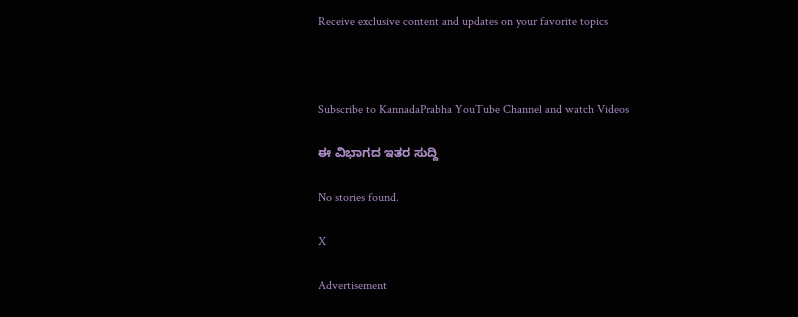Receive exclusive content and updates on your favorite topics



Subscribe to KannadaPrabha YouTube Channel and watch Videos

ಈ ವಿಭಾಗದ ಇತರ ಸುದ್ದಿ

No stories found.

X

Advertisement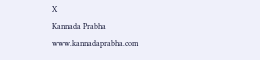X
Kannada Prabha
www.kannadaprabha.com